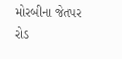મોરબીના જેતપર રોડ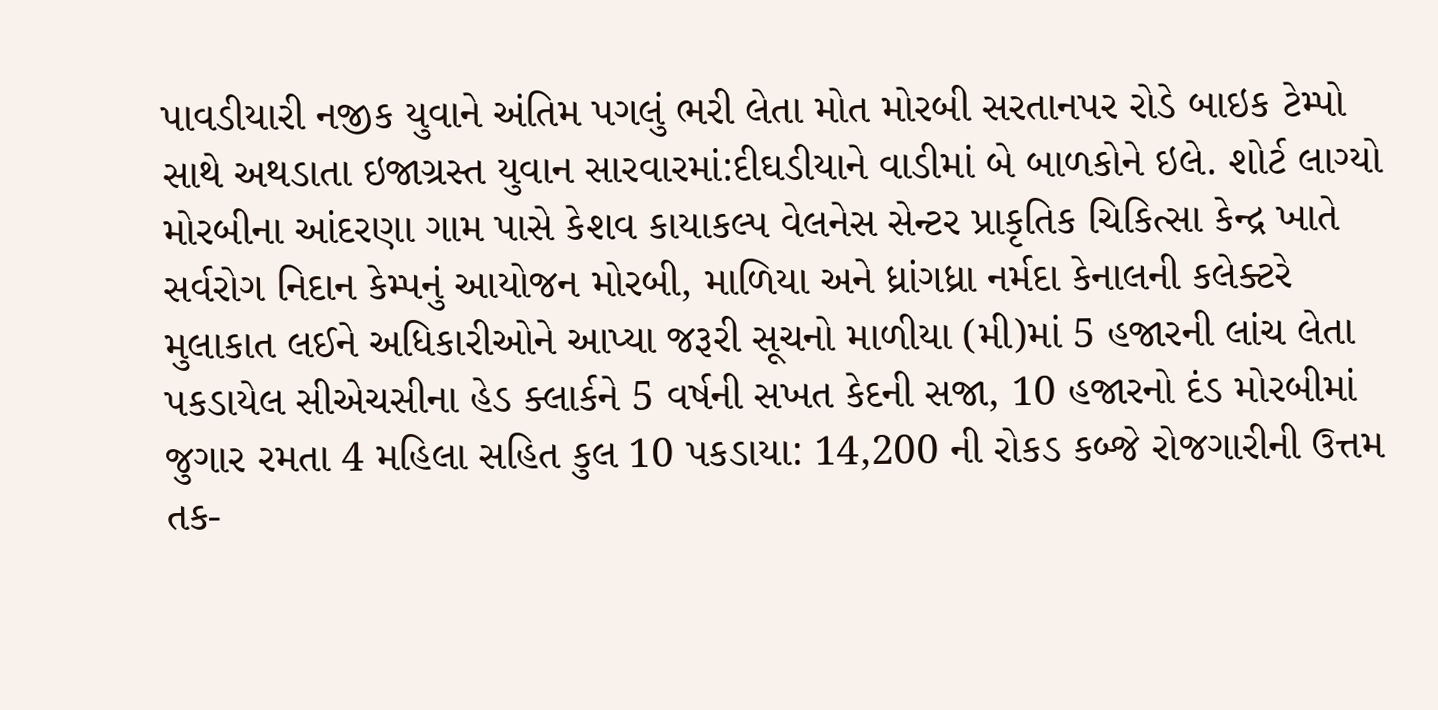પાવડીયારી નજીક યુવાને અંતિમ પગલું ભરી લેતા મોત મોરબી સરતાનપર રોડે બાઇક ટેમ્પો સાથે અથડાતા ઇજાગ્રસ્ત યુવાન સારવારમાં:દીઘડીયાને વાડીમાં બે બાળકોને ઇલે. શોર્ટ લાગ્યો મોરબીના આંદરણા ગામ પાસે કેશવ કાયાકલ્પ વેલનેસ સેન્ટર પ્રાકૃતિક ચિકિત્સા કેન્દ્ર ખાતે સર્વરોગ નિદાન કેમ્પનું આયોજન મોરબી, માળિયા અને ધ્રાંગધ્રા નર્મદા કેનાલની કલેક્ટરે મુલાકાત લઈને અધિકારીઓને આપ્યા જરૂરી સૂચનો માળીયા (મી)માં 5 હજારની લાંચ લેતા પકડાયેલ સીએચસીના હેડ ક્લાર્કને 5 વર્ષની સખત કેદની સજા, 10 હજારનો દંડ મોરબીમાં જુગાર રમતા 4 મહિલા સહિત કુલ 10 પકડાયા: 14,200 ની રોકડ કબ્જે રોજગારીની ઉત્તમ તક-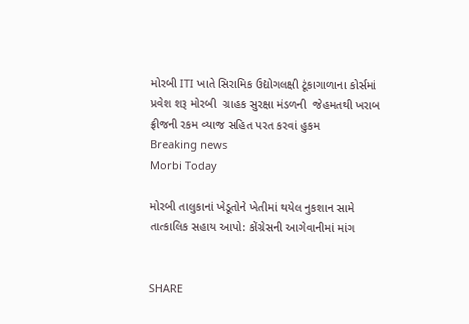મોરબી ITI ખાતે સિરામિક ઉદ્યોગલક્ષી ટૂંકાગાળાના કોર્સમાં પ્રવેશ શરૂ મોરબી  ગ્રાહક સુરક્ષા મંડળની  જેહમતથી ખરાબ ફ્રીજની રકમ વ્યાજ સહિત પરત કરવાં હુકમ
Breaking news
Morbi Today

મોરબી તાલુકાનાં ખેડૂતોને ખેતીમાં થયેલ નુકશાન સામે તાત્કાલિક સહાય આપો: કોંગ્રેસની આગેવાનીમાં માંગ


SHARE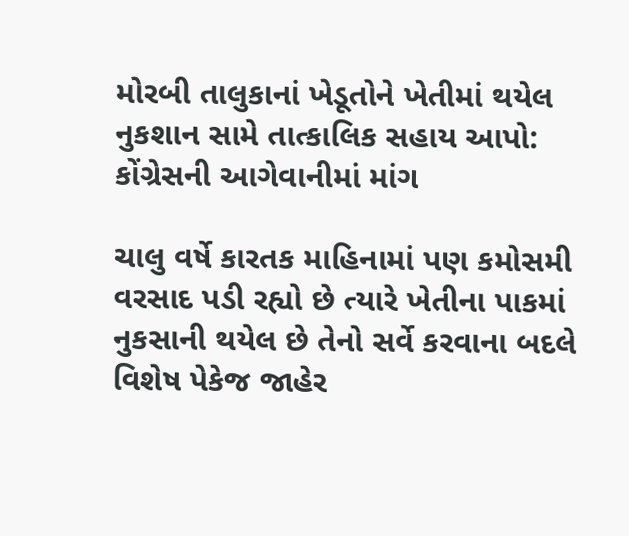મોરબી તાલુકાનાં ખેડૂતોને ખેતીમાં થયેલ નુકશાન સામે તાત્કાલિક સહાય આપો: કોંગ્રેસની આગેવાનીમાં માંગ

ચાલુ વર્ષે કારતક માહિનામાં પણ કમોસમી વરસાદ પડી રહ્યો છે ત્યારે ખેતીના પાકમાં નુકસાની થયેલ છે તેનો સર્વે કરવાના બદલે વિશેષ પેકેજ જાહેર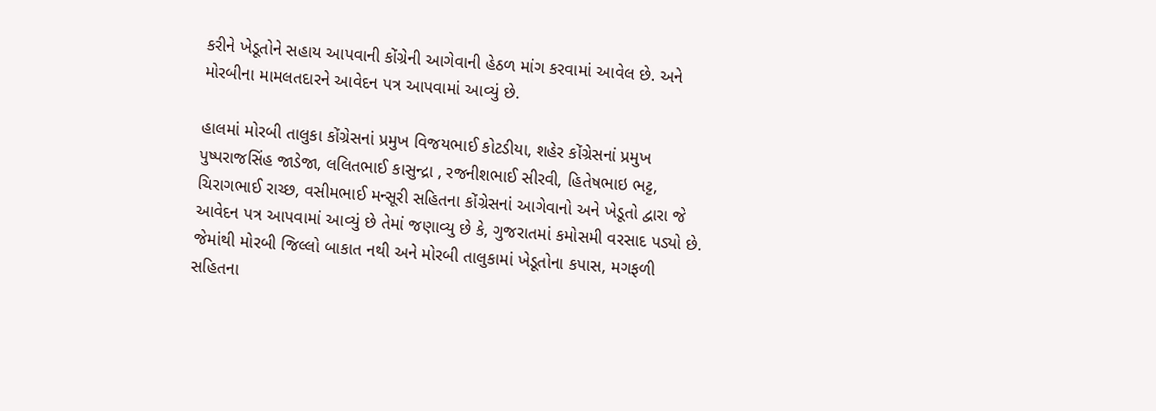કરીને ખેડૂતોને સહાય આપવાની કોંગ્રેની આગેવાની હેઠળ માંગ કરવામાં આવેલ છે. અને મોરબીના મામલતદારને આવેદન પત્ર આપવામાં આવ્યું છે.

હાલમાં મોરબી તાલુકા કોંગ્રેસનાં પ્રમુખ વિજયભાઈ કોટડીયા, શહેર કોંગ્રેસનાં પ્રમુખ પુષ્પરાજસિંહ જાડેજા, લલિતભાઈ કાસુન્દ્રા , રજનીશભાઈ સીરવી, હિતેષભાઇ ભટ્ટ, ચિરાગભાઈ રાચ્છ, વસીમભાઈ મન્સૂરી સહિતના કોંગ્રેસનાં આગેવાનો અને ખેડૂતો દ્વારા જે આવેદન પત્ર આપવામાં આવ્યું છે તેમાં જણાવ્યુ છે કે, ગુજરાતમાં કમોસમી વરસાદ પડ્યો છે. જેમાંથી મોરબી જિલ્લો બાકાત નથી અને મોરબી તાલુકામાં ખેડૂતોના કપાસ, મગફળી સહિતના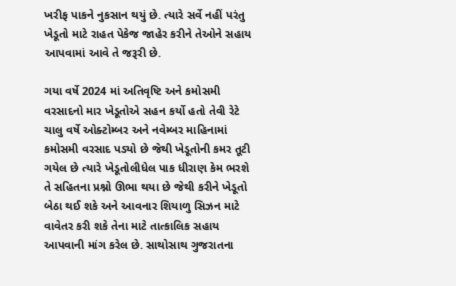ખરીફ પાકને નુકસાન થયું છે. ત્યારે સર્વે નહીં પરંતુ ખેડૂતો માટે રાહત પેકેજ જાહેર કરીને તેઓને સહાય આપવામાં આવે તે જરૂરી છે.

ગયા વર્ષે 2024 માં અતિવૃષ્ટિ અને કમોસમી વરસાદનો માર ખેડૂતોએ સહન કર્યો હતો તેવી રેટે ચાલુ વર્ષે ઓક્ટોમ્બર અને નવેમ્બર માહિનામાં કમોસમી વરસાદ પડ્યો છે જેથી ખેડૂતોની કમર તૂટી ગયેલ છે ત્યારે ખેડૂતોલીધેલ પાક ધીરાણ કેમ ભરશે તે સહિતના પ્રશ્નો ઊભા થયા છે જેથી કરીને ખેડૂતો બેઠા થઈ શકે અને આવનાર શિયાળુ સિઝન માટે વાવેતર કરી શકે તેના માટે તાત્કાલિક સહાય આપવાની માંગ કરેલ છે. સાથોસાથ ગુજરાતના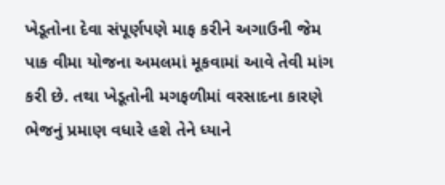ખેડૂતોના દેવા સંપૂર્ણપણે માફ કરીને અગાઉની જેમ પાક વીમા યોજના અમલમાં મૂકવામાં આવે તેવી માંગ કરી છે. તથા ખેડૂતોની મગફળીમાં વરસાદના કારણે ભેજનું પ્રમાણ વધારે હશે તેને ધ્યાને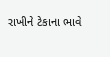રાખીને ટેકાના ભાવે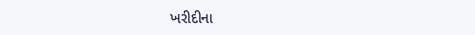ખરીદીના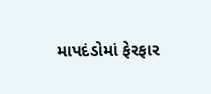માપદંડોમાં ફેરફાર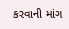કરવાની માંગ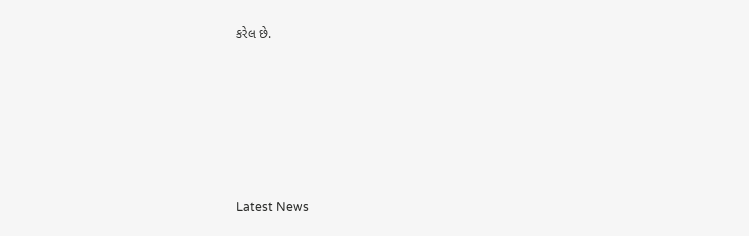કરેલ છે.






Latest News